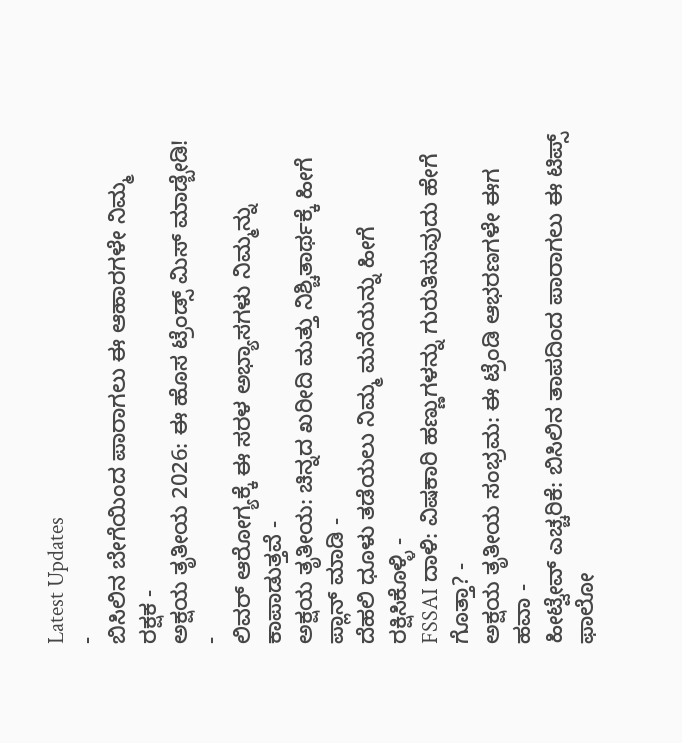Latest Updates
-
ಬಿಸಿಲಿನ ಬೇಗೆಯಿಂದ ಪಾರಾಗಲು ಈ ಆಹಾರಗಳೇ ನಿಮ್ಮ ರಕ್ಷಕ -
ಅಕ್ಷಯ ತೃತೀಯ 2026: ಈ ಹೊಸ ಟ್ರೆಂಡ್ಸ್ ಮಿಸ್ ಮಾಡ್ಬೇಡಿ! -
ಲಿವರ್ ಆರೋಗ್ಯಕ್ಕೆ ಈ ಸರಳ ಅಭ್ಯಾಸಗಳು ನಿಮ್ಮನ್ನು ಕಾಪಾಡುತ್ತವೆ -
ಅಕ್ಷಯ ತೃತೀಯ: ಚಿನ್ನದ ಖರೀದಿ ಮತ್ತು ನಿಶ್ಚಿತಾರ್ಥಕ್ಕೆ ಹೀಗೆ ಪ್ಲಾನ್ ಮಾಡಿ -
ದೆಹಲಿ ಧೂಳು ತಡೆಯಲು ನಿಮ್ಮ ಮನೆಯನ್ನು ಹೀಗೆ ರಕ್ಷಿಸಿಕೊಳ್ಳಿ -
FSSAI ದಾಳಿ: ವಿಷಕಾರಿ ಹಣ್ಣುಗಳನ್ನು ಗುರುತಿಸುವುದು ಹೇಗೆ ಗೊತ್ತಾ? -
ಅಕ್ಷಯ ತೃತೀಯ ಸಂಭ್ರಮ: ಈ ಟ್ರೆಂಡಿ ಆಭರಣಗಳೇ ಈಗ ಹವಾ -
ಹೀಟ್ವೇವ್ ಎಚ್ಚರಿಕೆ: ಬಿಸಿಲಿನ ತಾಪದಿಂದ ಪಾರಾಗಲು ಈ ಟಿಪ್ಸ್ ಫಾಲೋ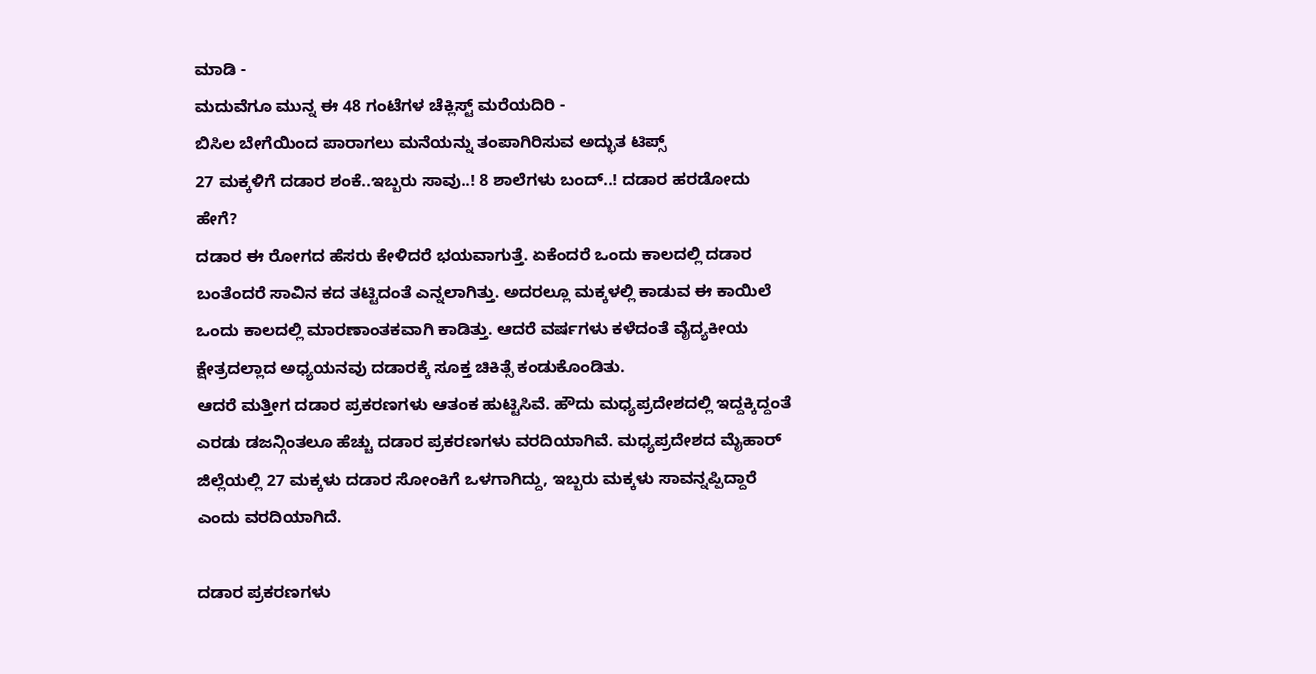ಮಾಡಿ -
ಮದುವೆಗೂ ಮುನ್ನ ಈ 48 ಗಂಟೆಗಳ ಚೆಕ್ಲಿಸ್ಟ್ ಮರೆಯದಿರಿ -
ಬಿಸಿಲ ಬೇಗೆಯಿಂದ ಪಾರಾಗಲು ಮನೆಯನ್ನು ತಂಪಾಗಿರಿಸುವ ಅದ್ಭುತ ಟಿಪ್ಸ್
27 ಮಕ್ಕಳಿಗೆ ದಡಾರ ಶಂಕೆ..ಇಬ್ಬರು ಸಾವು..! 8 ಶಾಲೆಗಳು ಬಂದ್..! ದಡಾರ ಹರಡೋದು ಹೇಗೆ?
ದಡಾರ ಈ ರೋಗದ ಹೆಸರು ಕೇಳಿದರೆ ಭಯವಾಗುತ್ತೆ. ಏಕೆಂದರೆ ಒಂದು ಕಾಲದಲ್ಲಿ ದಡಾರ ಬಂತೆಂದರೆ ಸಾವಿನ ಕದ ತಟ್ಟಿದಂತೆ ಎನ್ನಲಾಗಿತ್ತು. ಅದರಲ್ಲೂ ಮಕ್ಕಳಲ್ಲಿ ಕಾಡುವ ಈ ಕಾಯಿಲೆ ಒಂದು ಕಾಲದಲ್ಲಿ ಮಾರಣಾಂತಕವಾಗಿ ಕಾಡಿತ್ತು. ಆದರೆ ವರ್ಷಗಳು ಕಳೆದಂತೆ ವೈದ್ಯಕೀಯ ಕ್ಷೇತ್ರದಲ್ಲಾದ ಅಧ್ಯಯನವು ದಡಾರಕ್ಕೆ ಸೂಕ್ತ ಚಿಕಿತ್ಸೆ ಕಂಡುಕೊಂಡಿತು.
ಆದರೆ ಮತ್ತೀಗ ದಡಾರ ಪ್ರಕರಣಗಳು ಆತಂಕ ಹುಟ್ಟಿಸಿವೆ. ಹೌದು ಮಧ್ಯಪ್ರದೇಶದಲ್ಲಿ ಇದ್ದಕ್ಕಿದ್ದಂತೆ ಎರಡು ಡಜನ್ಗಿಂತಲೂ ಹೆಚ್ಚು ದಡಾರ ಪ್ರಕರಣಗಳು ವರದಿಯಾಗಿವೆ. ಮಧ್ಯಪ್ರದೇಶದ ಮೈಹಾರ್ ಜಿಲ್ಲೆಯಲ್ಲಿ 27 ಮಕ್ಕಳು ದಡಾರ ಸೋಂಕಿಗೆ ಒಳಗಾಗಿದ್ದು, ಇಬ್ಬರು ಮಕ್ಕಳು ಸಾವನ್ನಪ್ಪಿದ್ದಾರೆ ಎಂದು ವರದಿಯಾಗಿದೆ.

ದಡಾರ ಪ್ರಕರಣಗಳು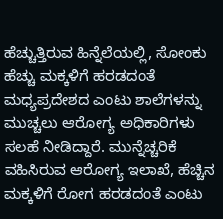ಹೆಚ್ಚುತ್ತಿರುವ ಹಿನ್ನೆಲೆಯಲ್ಲಿ, ಸೋಂಕು ಹೆಚ್ಚು ಮಕ್ಕಳಿಗೆ ಹರಡದಂತೆ ಮಧ್ಯಪ್ರದೇಶದ ಎಂಟು ಶಾಲೆಗಳನ್ನು ಮುಚ್ಚಲು ಆರೋಗ್ಯ ಅಧಿಕಾರಿಗಳು ಸಲಹೆ ನೀಡಿದ್ದಾರೆ. ಮುನ್ನೆಚ್ಚರಿಕೆ ವಹಿಸಿರುವ ಆರೋಗ್ಯ ಇಲಾಖೆ, ಹೆಚ್ಚಿನ ಮಕ್ಕಳಿಗೆ ರೋಗ ಹರಡದಂತೆ ಎಂಟು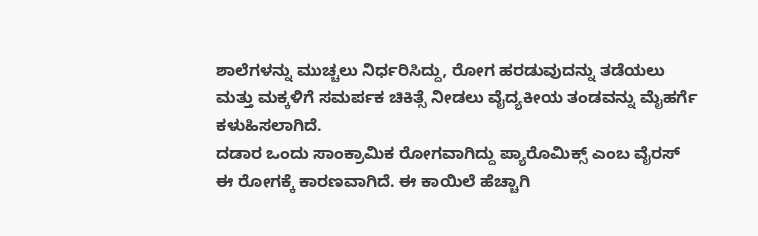ಶಾಲೆಗಳನ್ನು ಮುಚ್ಚಲು ನಿರ್ಧರಿಸಿದ್ದು, ರೋಗ ಹರಡುವುದನ್ನು ತಡೆಯಲು ಮತ್ತು ಮಕ್ಕಳಿಗೆ ಸಮರ್ಪಕ ಚಿಕಿತ್ಸೆ ನೀಡಲು ವೈದ್ಯಕೀಯ ತಂಡವನ್ನು ಮೈಹರ್ಗೆ ಕಳುಹಿಸಲಾಗಿದೆ.
ದಡಾರ ಒಂದು ಸಾಂಕ್ರಾಮಿಕ ರೋಗವಾಗಿದ್ದು ಪ್ಯಾರೊಮಿಕ್ಸ್ ಎಂಬ ವೈರಸ್ ಈ ರೋಗಕ್ಕೆ ಕಾರಣವಾಗಿದೆ. ಈ ಕಾಯಿಲೆ ಹೆಚ್ಚಾಗಿ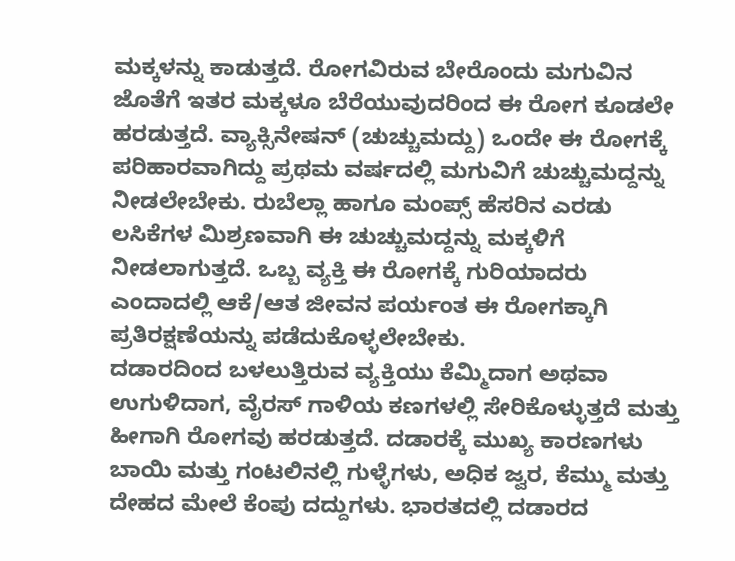ಮಕ್ಕಳನ್ನು ಕಾಡುತ್ತದೆ. ರೋಗವಿರುವ ಬೇರೊಂದು ಮಗುವಿನ ಜೊತೆಗೆ ಇತರ ಮಕ್ಕಳೂ ಬೆರೆಯುವುದರಿಂದ ಈ ರೋಗ ಕೂಡಲೇ ಹರಡುತ್ತದೆ. ವ್ಯಾಕ್ಸಿನೇಷನ್ (ಚುಚ್ಚುಮದ್ದು) ಒಂದೇ ಈ ರೋಗಕ್ಕೆ ಪರಿಹಾರವಾಗಿದ್ದು ಪ್ರಥಮ ವರ್ಷದಲ್ಲಿ ಮಗುವಿಗೆ ಚುಚ್ಚುಮದ್ದನ್ನು ನೀಡಲೇಬೇಕು. ರುಬೆಲ್ಲಾ ಹಾಗೂ ಮಂಪ್ಸ್ ಹೆಸರಿನ ಎರಡು ಲಸಿಕೆಗಳ ಮಿಶ್ರಣವಾಗಿ ಈ ಚುಚ್ಚುಮದ್ದನ್ನು ಮಕ್ಕಳಿಗೆ ನೀಡಲಾಗುತ್ತದೆ. ಒಬ್ಬ ವ್ಯಕ್ತಿ ಈ ರೋಗಕ್ಕೆ ಗುರಿಯಾದರು ಎಂದಾದಲ್ಲಿ ಆಕೆ/ಆತ ಜೀವನ ಪರ್ಯಂತ ಈ ರೋಗಕ್ಕಾಗಿ ಪ್ರತಿರಕ್ಷಣೆಯನ್ನು ಪಡೆದುಕೊಳ್ಳಲೇಬೇಕು.
ದಡಾರದಿಂದ ಬಳಲುತ್ತಿರುವ ವ್ಯಕ್ತಿಯು ಕೆಮ್ಮಿದಾಗ ಅಥವಾ ಉಗುಳಿದಾಗ, ವೈರಸ್ ಗಾಳಿಯ ಕಣಗಳಲ್ಲಿ ಸೇರಿಕೊಳ್ಳುತ್ತದೆ ಮತ್ತು ಹೀಗಾಗಿ ರೋಗವು ಹರಡುತ್ತದೆ. ದಡಾರಕ್ಕೆ ಮುಖ್ಯ ಕಾರಣಗಳು ಬಾಯಿ ಮತ್ತು ಗಂಟಲಿನಲ್ಲಿ ಗುಳ್ಳೆಗಳು, ಅಧಿಕ ಜ್ವರ, ಕೆಮ್ಮು ಮತ್ತು ದೇಹದ ಮೇಲೆ ಕೆಂಪು ದದ್ದುಗಳು. ಭಾರತದಲ್ಲಿ ದಡಾರದ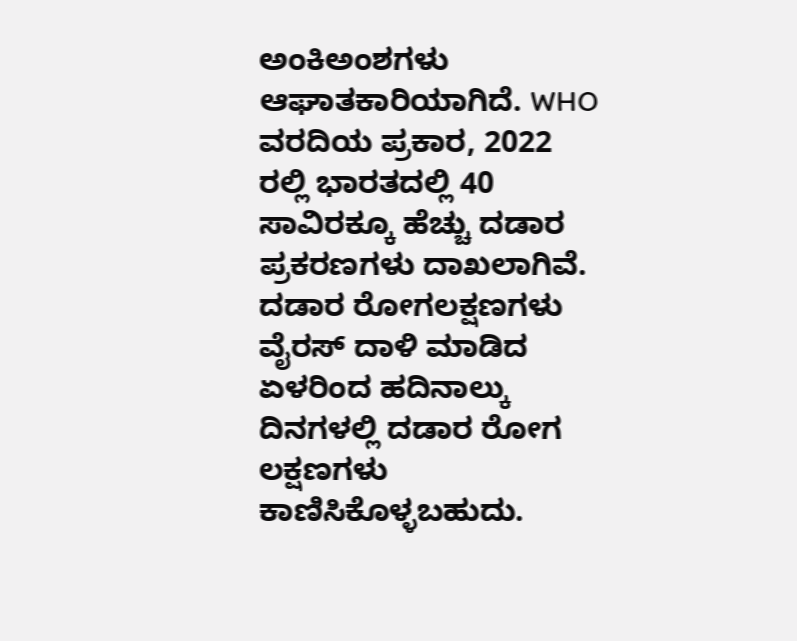ಅಂಕಿಅಂಶಗಳು ಆಘಾತಕಾರಿಯಾಗಿದೆ. WHO ವರದಿಯ ಪ್ರಕಾರ, 2022 ರಲ್ಲಿ ಭಾರತದಲ್ಲಿ 40 ಸಾವಿರಕ್ಕೂ ಹೆಚ್ಚು ದಡಾರ ಪ್ರಕರಣಗಳು ದಾಖಲಾಗಿವೆ.
ದಡಾರ ರೋಗಲಕ್ಷಣಗಳು
ವೈರಸ್ ದಾಳಿ ಮಾಡಿದ ಏಳರಿಂದ ಹದಿನಾಲ್ಕು ದಿನಗಳಲ್ಲಿ ದಡಾರ ರೋಗ ಲಕ್ಷಣಗಳು ಕಾಣಿಸಿಕೊಳ್ಳಬಹುದು.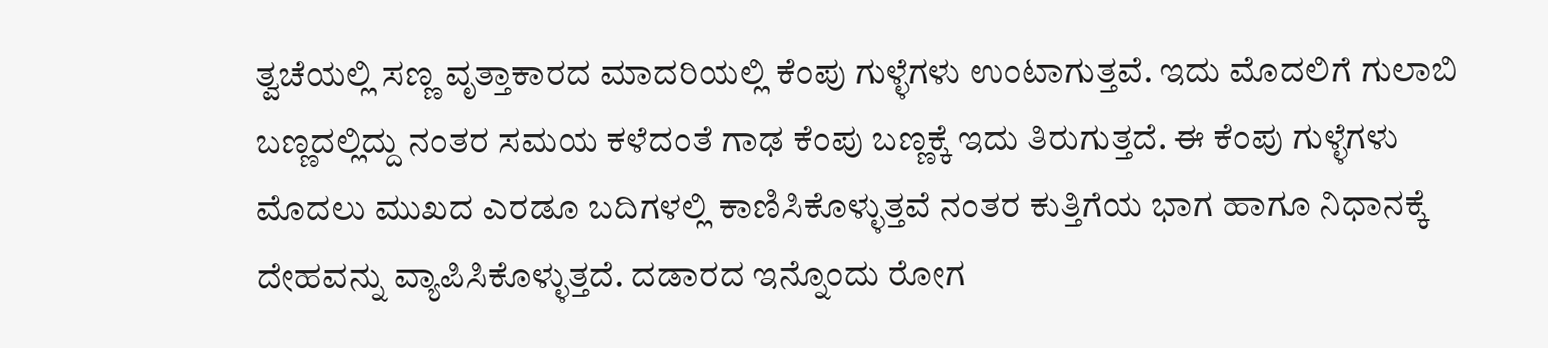ತ್ವಚೆಯಲ್ಲಿ ಸಣ್ಣ ವೃತ್ತಾಕಾರದ ಮಾದರಿಯಲ್ಲಿ ಕೆಂಪು ಗುಳ್ಳೆಗಳು ಉಂಟಾಗುತ್ತವೆ. ಇದು ಮೊದಲಿಗೆ ಗುಲಾಬಿ ಬಣ್ಣದಲ್ಲಿದ್ದು ನಂತರ ಸಮಯ ಕಳೆದಂತೆ ಗಾಢ ಕೆಂಪು ಬಣ್ಣಕ್ಕೆ ಇದು ತಿರುಗುತ್ತದೆ. ಈ ಕೆಂಪು ಗುಳ್ಳೆಗಳು ಮೊದಲು ಮುಖದ ಎರಡೂ ಬದಿಗಳಲ್ಲಿ ಕಾಣಿಸಿಕೊಳ್ಳುತ್ತವೆ ನಂತರ ಕುತ್ತಿಗೆಯ ಭಾಗ ಹಾಗೂ ನಿಧಾನಕ್ಕೆ ದೇಹವನ್ನು ವ್ಯಾಪಿಸಿಕೊಳ್ಳುತ್ತದೆ. ದಡಾರದ ಇನ್ನೊಂದು ರೋಗ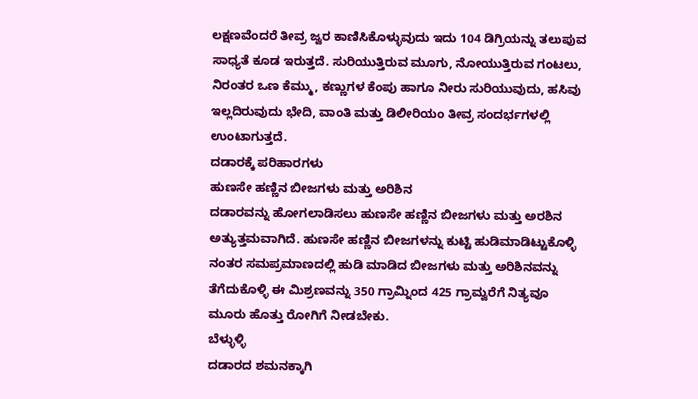ಲಕ್ಷಣವೆಂದರೆ ತೀವ್ರ ಜ್ವರ ಕಾಣಿಸಿಕೊಳ್ಳುವುದು ಇದು 104 ಡಿಗ್ರಿಯನ್ನು ತಲುಪುವ ಸಾಧ್ಯತೆ ಕೂಡ ಇರುತ್ತದೆ. ಸುರಿಯುತ್ತಿರುವ ಮೂಗು, ನೋಯುತ್ತಿರುವ ಗಂಟಲು, ನಿರಂತರ ಒಣ ಕೆಮ್ಮು, ಕಣ್ಣುಗಳ ಕೆಂಪು ಹಾಗೂ ನೀರು ಸುರಿಯುವುದು, ಹಸಿವು ಇಲ್ಲದಿರುವುದು ಭೇದಿ, ವಾಂತಿ ಮತ್ತು ಡಿಲೀರಿಯಂ ತೀವ್ರ ಸಂದರ್ಭಗಳಲ್ಲಿ ಉಂಟಾಗುತ್ತದೆ.
ದಡಾರಕ್ಕೆ ಪರಿಹಾರಗಳು
ಹುಣಸೇ ಹಣ್ಣಿನ ಬೀಜಗಳು ಮತ್ತು ಅರಿಶಿನ
ದಡಾರವನ್ನು ಹೋಗಲಾಡಿಸಲು ಹುಣಸೇ ಹಣ್ಣಿನ ಬೀಜಗಳು ಮತ್ತು ಅರಶಿನ ಅತ್ಯುತ್ತಮವಾಗಿದೆ. ಹುಣಸೇ ಹಣ್ಣಿನ ಬೀಜಗಳನ್ನು ಕುಟ್ಟಿ ಹುಡಿಮಾಡಿಟ್ಟುಕೊಳ್ಳಿ ನಂತರ ಸಮಪ್ರಮಾಣದಲ್ಲಿ ಹುಡಿ ಮಾಡಿದ ಬೀಜಗಳು ಮತ್ತು ಅರಿಶಿನವನ್ನು ತೆಗೆದುಕೊಳ್ಳಿ ಈ ಮಿಶ್ರಣವನ್ನು 350 ಗ್ರಾಮ್ನಿಂದ 425 ಗ್ರಾಮ್ವರೆಗೆ ನಿತ್ಯವೂ ಮೂರು ಹೊತ್ತು ರೋಗಿಗೆ ನೀಡಬೇಕು.
ಬೆಳ್ಳುಳ್ಳಿ
ದಡಾರದ ಶಮನಕ್ಕಾಗಿ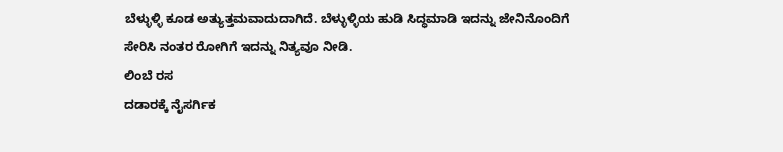ಬೆಳ್ಳುಳ್ಳಿ ಕೂಡ ಅತ್ಯುತ್ತಮವಾದುದಾಗಿದೆ. ಬೆಳ್ಳುಳ್ಳಿಯ ಹುಡಿ ಸಿದ್ಧಮಾಡಿ ಇದನ್ನು ಜೇನಿನೊಂದಿಗೆ ಸೇರಿಸಿ ನಂತರ ರೋಗಿಗೆ ಇದನ್ನು ನಿತ್ಯವೂ ನೀಡಿ.
ಲಿಂಬೆ ರಸ
ದಡಾರಕ್ಕೆ ನೈಸರ್ಗಿಕ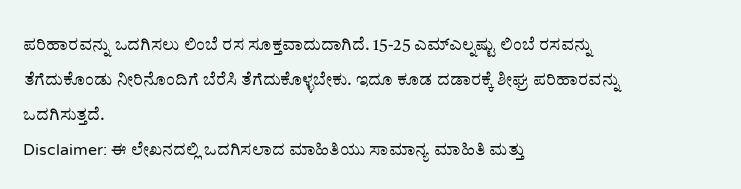ಪರಿಹಾರವನ್ನು ಒದಗಿಸಲು ಲಿಂಬೆ ರಸ ಸೂಕ್ತವಾದುದಾಗಿದೆ. 15-25 ಎಮ್ಎಲ್ನಷ್ಟು ಲಿಂಬೆ ರಸವನ್ನು ತೆಗೆದುಕೊಂಡು ನೀರಿನೊಂದಿಗೆ ಬೆರೆಸಿ ತೆಗೆದುಕೊಳ್ಳಬೇಕು. ಇದೂ ಕೂಡ ದಡಾರಕ್ಕೆ ಶೀಘ್ರ ಪರಿಹಾರವನ್ನು ಒದಗಿಸುತ್ತದೆ.
Disclaimer: ಈ ಲೇಖನದಲ್ಲಿ ಒದಗಿಸಲಾದ ಮಾಹಿತಿಯು ಸಾಮಾನ್ಯ ಮಾಹಿತಿ ಮತ್ತು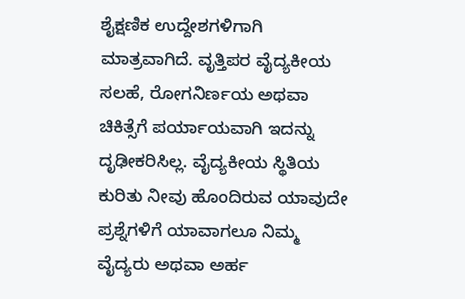ಶೈಕ್ಷಣಿಕ ಉದ್ದೇಶಗಳಿಗಾಗಿ ಮಾತ್ರವಾಗಿದೆ. ವೃತ್ತಿಪರ ವೈದ್ಯಕೀಯ ಸಲಹೆ, ರೋಗನಿರ್ಣಯ ಅಥವಾ ಚಿಕಿತ್ಸೆಗೆ ಪರ್ಯಾಯವಾಗಿ ಇದನ್ನು ದೃಢೀಕರಿಸಿಲ್ಲ. ವೈದ್ಯಕೀಯ ಸ್ಥಿತಿಯ ಕುರಿತು ನೀವು ಹೊಂದಿರುವ ಯಾವುದೇ ಪ್ರಶ್ನೆಗಳಿಗೆ ಯಾವಾಗಲೂ ನಿಮ್ಮ ವೈದ್ಯರು ಅಥವಾ ಅರ್ಹ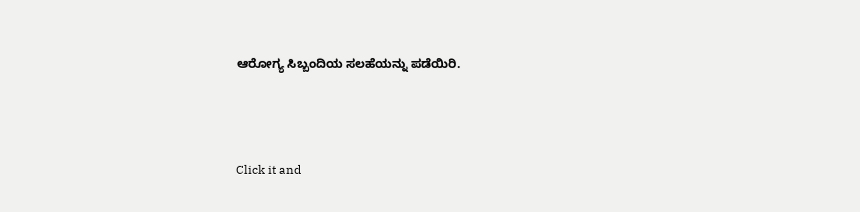ಆರೋಗ್ಯ ಸಿಬ್ಬಂದಿಯ ಸಲಹೆಯನ್ನು ಪಡೆಯಿರಿ.



Click it and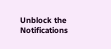Unblock the Notifications